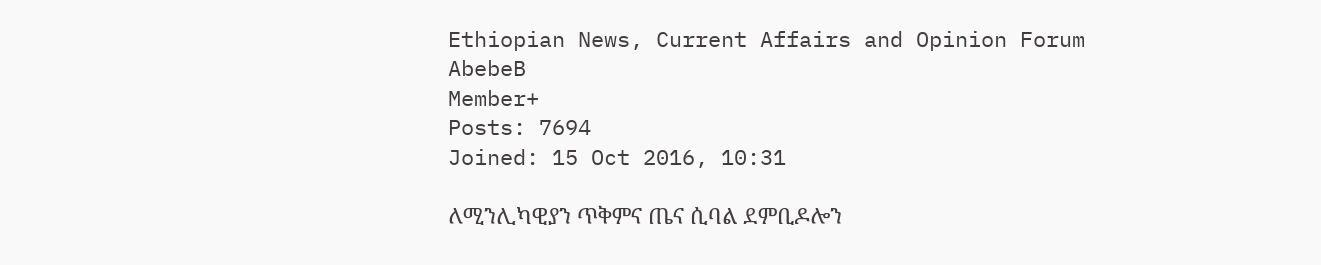Ethiopian News, Current Affairs and Opinion Forum
AbebeB
Member+
Posts: 7694
Joined: 15 Oct 2016, 10:31

ለሚንሊካዊያን ጥቅምና ጤና ሲባል ደምቢዶሎን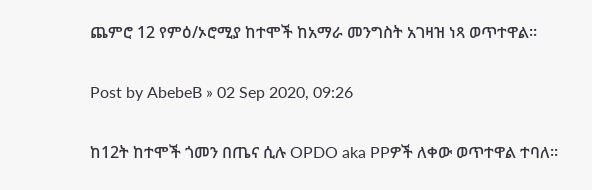ጨምሮ 12 የምዕ/ኦሮሚያ ከተሞች ከአማራ መንግስት አገዛዝ ነጻ ወጥተዋል፡፡

Post by AbebeB » 02 Sep 2020, 09:26

ከ12ት ከተሞች ጎመን በጤና ሲሉ OPDO aka PPዎች ለቀው ወጥተዋል ተባለ፡፡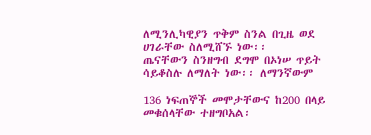ለሚንሊካዊያን ጥቅም ስንል በጊዜ ወደ ሀገራቸው ስለሚሸኙ ነው፡፡
ጤናቸውን ስንዘግብ ደግሞ በኦነሠ ጥይት ሳይቆስሉ ለማለት ነው፡፡ ለማንኛውም

136 ነፍጠኞች መሞታቸውና ከ200 በላይ መቁሰላቸው ተዘግቦአል፡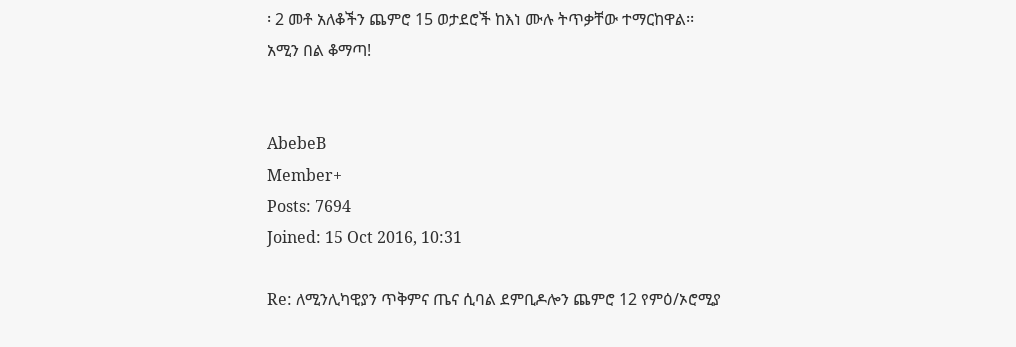፡ 2 መቶ አለቆችን ጨምሮ 15 ወታደሮች ከእነ ሙሉ ትጥቃቸው ተማርከዋል፡፡
አሚን በል ቆማጣ!


AbebeB
Member+
Posts: 7694
Joined: 15 Oct 2016, 10:31

Re: ለሚንሊካዊያን ጥቅምና ጤና ሲባል ደምቢዶሎን ጨምሮ 12 የምዕ/ኦሮሚያ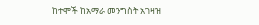ከተሞች ከአማራ መንግስት አገዛዝ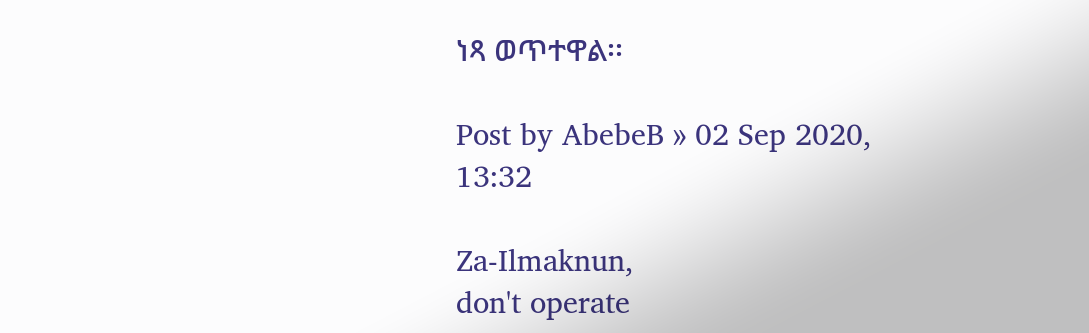ነጻ ወጥተዋል፡፡

Post by AbebeB » 02 Sep 2020, 13:32

Za-Ilmaknun,
don't operate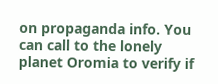on propaganda info. You can call to the lonely planet Oromia to verify if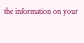the information on your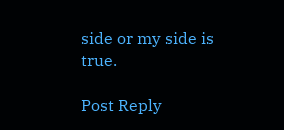side or my side is true.

Post Reply